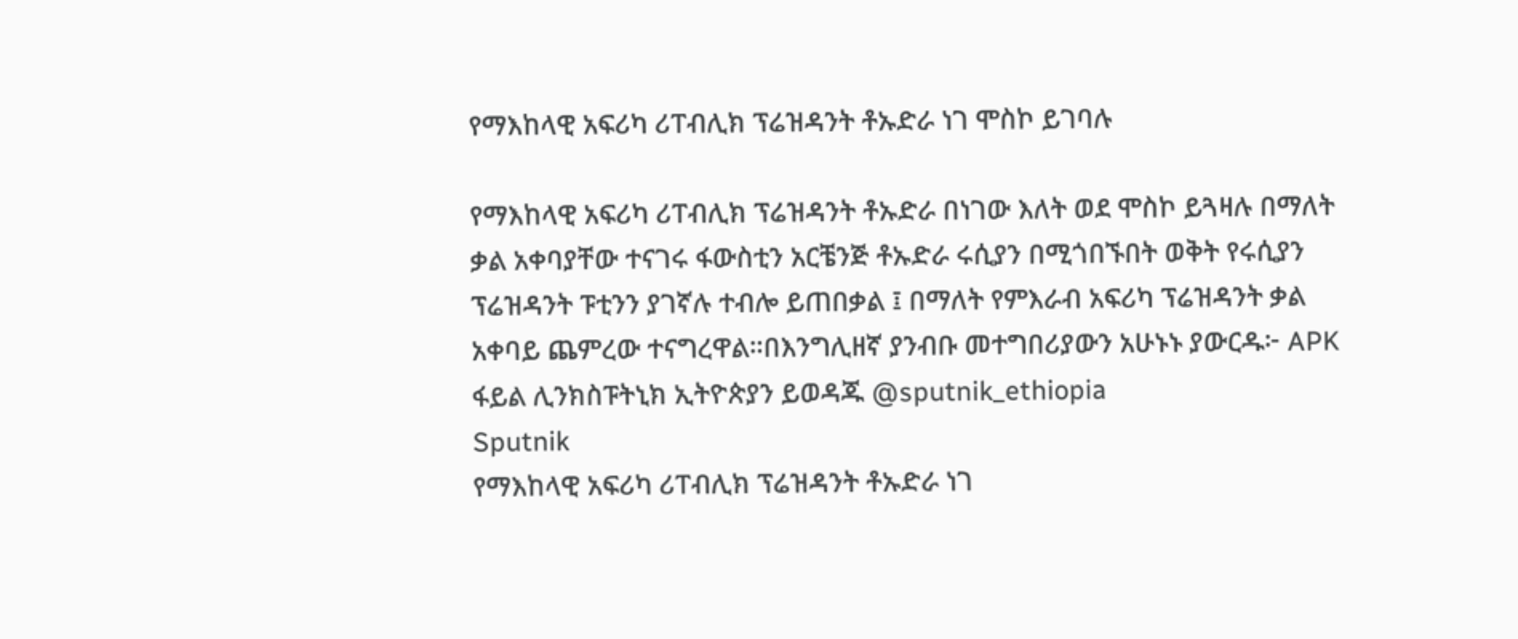የማእከላዊ አፍሪካ ሪፐብሊክ ፕሬዝዳንት ቶኡድራ ነገ ሞስኮ ይገባሉ

የማእከላዊ አፍሪካ ሪፐብሊክ ፕሬዝዳንት ቶኡድራ በነገው እለት ወደ ሞስኮ ይጓዛሉ በማለት ቃል አቀባያቸው ተናገሩ ፋውስቲን አርቼንጅ ቶኡድራ ሩሲያን በሚጎበኙበት ወቅት የሩሲያን ፕሬዝዳንት ፑቲንን ያገኛሉ ተብሎ ይጠበቃል ፤ በማለት የምእራብ አፍሪካ ፕሬዝዳንት ቃል አቀባይ ጨምረው ተናግረዋል።በእንግሊዘኛ ያንብቡ መተግበሪያውን አሁኑኑ ያውርዱ፦ APK ፋይል ሊንክስፑትኒክ ኢትዮጵያን ይወዳጁ @sputnik_ethiopia
Sputnik
የማእከላዊ አፍሪካ ሪፐብሊክ ፕሬዝዳንት ቶኡድራ ነገ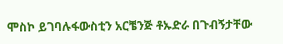ሞስኮ ይገባሉፋውስቲን አርቼንጅ ቶኡድራ በጉብኝታቸው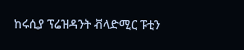ከሩሲያ ፕሬዝዳንት ቭላድሚር ፑቲን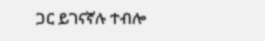ጋር ይገናኛሉ ተብሎ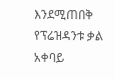እንደሚጠበቅ የፕሬዝዳንቱ ቃል አቀባይ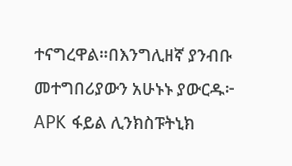ተናግረዋል።በእንግሊዘኛ ያንብቡ መተግበሪያውን አሁኑኑ ያውርዱ፦ APK ፋይል ሊንክስፑትኒክ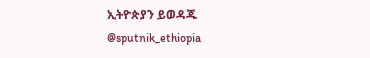ኢትዮጵያን ይወዳጁ   @sputnik_ethiopia